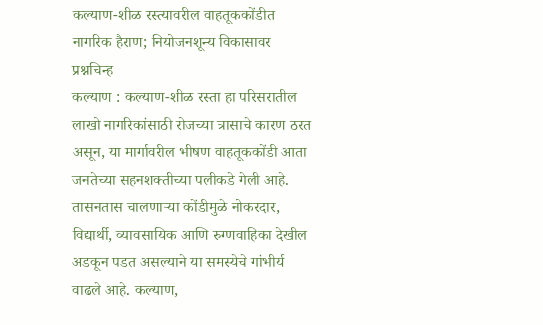कल्याण-शीळ रस्त्यावरील वाहतूककोंडीत नागरिक हैराण; नियोजनशून्य विकासावर प्रश्नचिन्ह
कल्याण : कल्याण-शीळ रस्ता हा परिसरातील लाखो नागरिकांसाठी रोजच्या त्रासाचे कारण ठरत असून, या मार्गावरील भीषण वाहतूककोंडी आता जनतेच्या सहनशक्तीच्या पलीकडे गेली आहे. तासनतास चालणाऱ्या कोंडीमुळे नोकरदार, विद्यार्थी, व्यावसायिक आणि रुग्णवाहिका देखील अडकून पडत असल्याने या समस्येचे गांभीर्य वाढले आहे. कल्याण,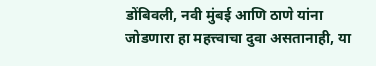डोंबिवली, नवी मुंबई आणि ठाणे यांना जोडणारा हा महत्त्वाचा दुवा असतानाही, या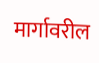मार्गावरील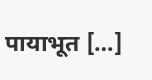पायाभूत […]